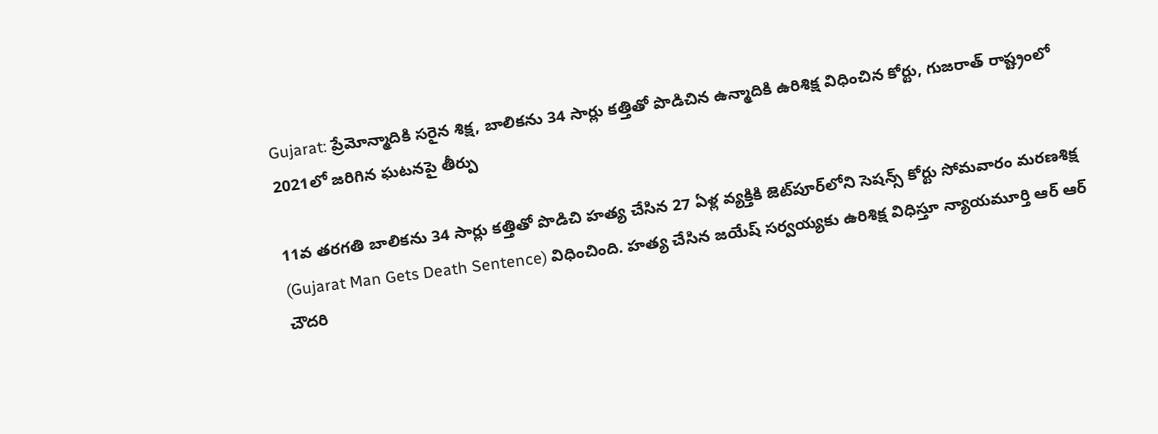Gujarat: ప్రేమోన్మాదికి సరైన శిక్ష, బాలికను 34 సార్లు కత్తితో పొడిచిన ఉన్మాదికి ఉరిశిక్ష విధించిన కోర్టు, గుజరాత్ రాష్ట్రంలో 2021లో జరిగిన ఘటనపై తీర్పు

11వ తరగతి బాలికను 34 సార్లు కత్తితో పొడిచి హత్య చేసిన 27 ఏళ్ల వ్యక్తికి జెట్‌పూర్‌లోని సెషన్స్ కోర్టు సోమవారం మరణశిక్ష (Gujarat Man Gets Death Sentence) విధించింది. హత్య చేసిన జయేష్ సర్వయ్యకు ఉరిశిక్ష విధిస్తూ న్యాయమూర్తి ఆర్ ఆర్ చౌదరి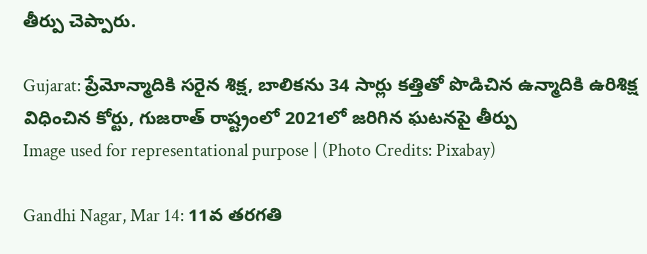తీర్పు చెప్పారు.

Gujarat: ప్రేమోన్మాదికి సరైన శిక్ష, బాలికను 34 సార్లు కత్తితో పొడిచిన ఉన్మాదికి ఉరిశిక్ష విధించిన కోర్టు, గుజరాత్ రాష్ట్రంలో 2021లో జరిగిన ఘటనపై తీర్పు
Image used for representational purpose | (Photo Credits: Pixabay)

Gandhi Nagar, Mar 14: 11వ తరగతి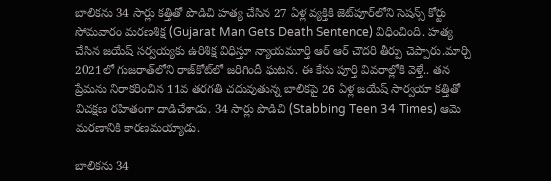బాలికను 34 సార్లు కత్తితో పొడిచి హత్య చేసిన 27 ఏళ్ల వ్యక్తికి జెట్‌పూర్‌లోని సెషన్స్ కోర్టు సోమవారం మరణశిక్ష (Gujarat Man Gets Death Sentence) విధించింది. హత్య చేసిన జయేష్ సర్వయ్యకు ఉరిశిక్ష విధిస్తూ న్యాయమూర్తి ఆర్ ఆర్ చౌదరి తీర్పు చెప్పారు.మార్చి 2021లో గుజరాత్‌లోని రాజ్‌కోట్‌లో జరిగిందీ ఘటన. ఈ కేసు పూర్తి వివరాల్లోకి వెళ్తే.. తన ప్రేమను నిరాకరించిన 11వ తరగతి చదువుతున్న బాలికపై 26 ఏళ్ల జయేష్ సార్వయా కత్తితో విచక్షణ రహితంగా దాడిచేశాడు. 34 సార్లు పొడిచి (Stabbing Teen 34 Times) ఆమె మరణానికి కారణమయ్యాడు.

బాలికను 34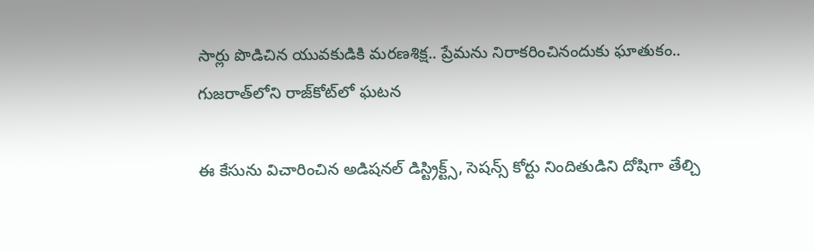సార్లు పొడిచిన యువకుడికి మరణశిక్ష.. ప్రేమను నిరాకరించినందుకు ఘాతుకం.. గుజరాత్‌లోని రాజ్‌కోట్‌లో ఘటన

ఈ కేసును విచారించిన అడిషనల్ డిస్ట్రిక్ట్స్, సెషన్స్ కోర్టు నిందితుడిని దోషిగా తేల్చి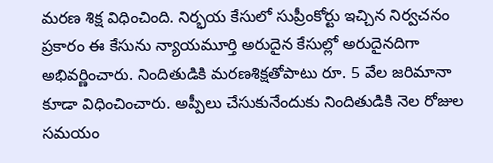మరణ శిక్ష విధించింది. నిర్భయ కేసులో సుప్రీంకోర్టు ఇచ్చిన నిర్వచనం ప్రకారం ఈ కేసును న్యాయమూర్తి అరుదైన కేసుల్లో అరుదైనదిగా అభివర్ణించారు. నిందితుడికి మరణశిక్షతోపాటు రూ. 5 వేల జరిమానా కూడా విధించించారు. అప్పీలు చేసుకునేందుకు నిందితుడికి నెల రోజుల సమయం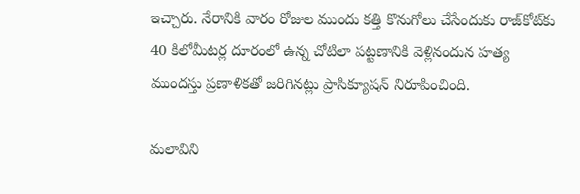ఇచ్చారు. నేరానికి వారం రోజుల ముందు కత్తి కొనుగోలు చేసేందుకు రాజ్‌కోట్‌కు 40 కిలోమీటర్ల దూరంలో ఉన్న చోటిలా పట్టణానికి వెళ్లినందున హత్య ముందస్తు ప్రణాళికతో జరిగినట్లు ప్రాసిక్యూషన్ నిరూపించింది.

మలావిని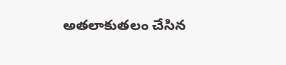అతలాకుతలం చేసిన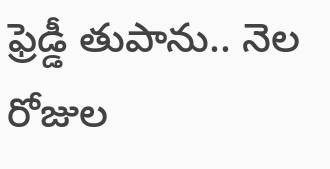ఫ్రెడ్డీ తుపాను.. నెల రోజుల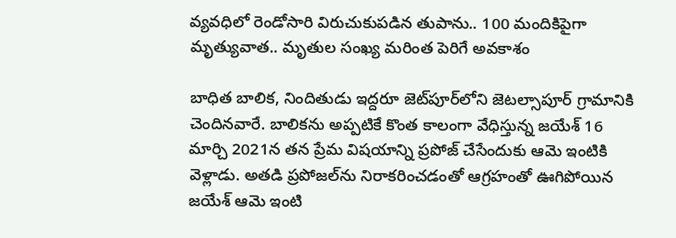వ్యవధిలో రెండోసారి విరుచుకుపడిన తుపాను.. 100 మందికిపైగా మృత్యువాత.. మృతుల సంఖ్య మరింత పెరిగే అవకాశం

బాధిత బాలిక, నిందితుడు ఇద్దరూ జెట్‌పూర్‌లోని జెటల్సాపూర్ గ్రామానికి చెందినవారే. బాలికను అప్పటికే కొంత కాలంగా వేధిస్తున్న జయేశ్ 16 మార్చి 2021న తన ప్రేమ విషయాన్ని ప్రపోజ్ చేసేందుకు ఆమె ఇంటికి వెళ్లాడు. అతడి ప్రపోజల్‌ను నిరాకరించడంతో ఆగ్రహంతో ఊగిపోయిన జయేశ్ ఆమె ఇంటి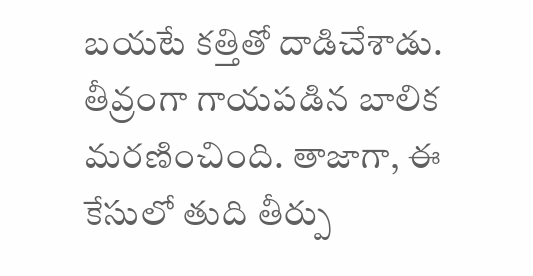బయటే కత్తితో దాడిచేశాడు. తీవ్రంగా గాయపడిన బాలిక మరణించింది. తాజాగా, ఈ కేసులో తుది తీర్పు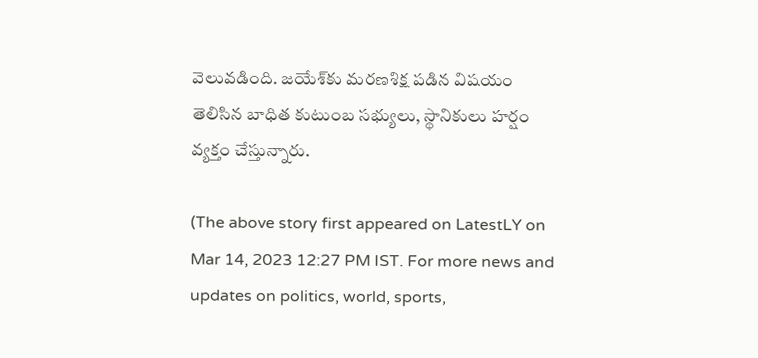వెలువడింది. జయేశ్‌కు మరణశిక్ష పడిన విషయం తెలిసిన బాధిత కుటుంబ సభ్యులు, స్థానికులు హర్షం వ్యక్తం చేస్తున్నారు.

(The above story first appeared on LatestLY on Mar 14, 2023 12:27 PM IST. For more news and updates on politics, world, sports,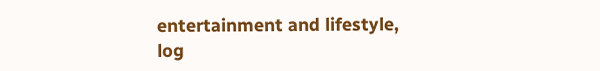entertainment and lifestyle, log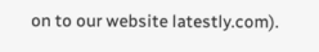on to our website latestly.com).